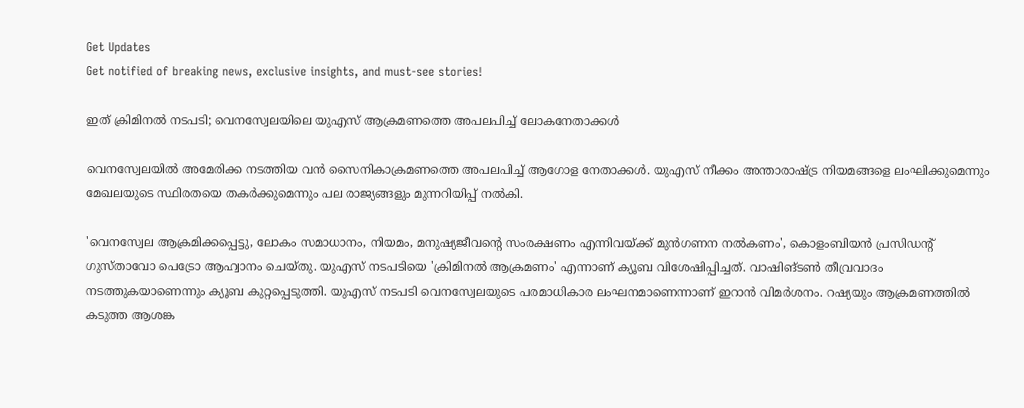Get Updates
Get notified of breaking news, exclusive insights, and must-see stories!

ഇത് ക്രിമിനൽ നടപടി; വെനസ്വേലയിലെ യുഎസ് ആക്രമണത്തെ അപലപിച്ച് ലോകനേതാക്കൾ

വെനസ്വേലയിൽ അമേരിക്ക നടത്തിയ വൻ സൈനികാക്രമണത്തെ അപലപിച്ച് ആഗോള നേതാക്കൾ. യുഎസ് നീക്കം അന്താരാഷ്ട്ര നിയമങ്ങളെ ലംഘിക്കുമെന്നും മേഖലയുടെ സ്ഥിരതയെ തകർക്കുമെന്നും പല രാജ്യങ്ങളും മുന്നറിയിപ്പ് നൽകി.

'വെനസ്വേല ആക്രമിക്കപ്പെട്ടു, ലോകം സമാധാനം, നിയമം, മനുഷ്യജീവന്റെ സംരക്ഷണം എന്നിവയ്ക്ക് മുൻഗണന നൽകണം', കൊളംബിയൻ പ്രസിഡന്റ് ഗുസ്താവോ പെട്രോ ആഹ്വാനം ചെയ്തു. യുഎസ് നടപടിയെ 'ക്രിമിനൽ ആക്രമണം' എന്നാണ് ക്യൂബ വിശേഷിപ്പിച്ചത്. വാഷിങ്ടണ്‍ തീവ്രവാദം നടത്തുകയാണെന്നും ക്യൂബ കുറ്റപ്പെടുത്തി. യുഎസ് നടപടി വെനസ്വേലയുടെ പരമാധികാര ലംഘനമാണെന്നാണ് ഇറാൻ വിമർശനം. റഷ്യയും ആക്രമണത്തിൽ കടുത്ത ആശങ്ക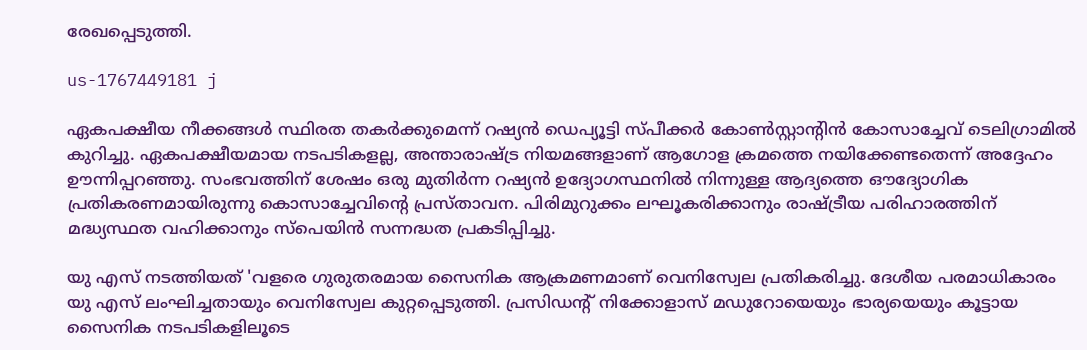രേഖപ്പെടുത്തി.

us-1767449181 j

ഏകപക്ഷീയ നീക്കങ്ങൾ സ്ഥിരത തകർക്കുമെന്ന് റഷ്യൻ ഡെപ്യൂട്ടി സ്പീക്കർ കോൺസ്റ്റാന്റിൻ കോസാച്ചേവ് ടെലിഗ്രാമിൽ കുറിച്ചു. ഏകപക്ഷീയമായ നടപടികളല്ല, അന്താരാഷ്ട്ര നിയമങ്ങളാണ് ആഗോള ക്രമത്തെ നയിക്കേണ്ടതെന്ന് അദ്ദേഹം ഊന്നിപ്പറഞ്ഞു. സംഭവത്തിന് ശേഷം ഒരു മുതിർന്ന റഷ്യൻ ഉദ്യോഗസ്ഥനിൽ നിന്നുള്ള ആദ്യത്തെ ഔദ്യോഗിക പ്രതികരണമായിരുന്നു കൊസാച്ചേവിന്റെ പ്രസ്താവന. പിരിമുറുക്കം ലഘൂകരിക്കാനും രാഷ്ട്രീയ പരിഹാരത്തിന് മദ്ധ്യസ്ഥത വഹിക്കാനും സ്പെയിൻ സന്നദ്ധത പ്രകടിപ്പിച്ചു.

യു എസ് നടത്തിയത് 'വളരെ ഗുരുതരമായ സൈനിക ആക്രമണമാണ് വെനിസ്വേല പ്രതികരിച്ചു. ദേശീയ പരമാധികാരം യു എസ് ലംഘിച്ചതായും വെനിസ്വേല കുറ്റപ്പെടുത്തി. പ്രസിഡന്റ് നിക്കോളാസ് മഡുറോയെയും ഭാര്യയെയും കൂട്ടായ സൈനിക നടപടികളിലൂടെ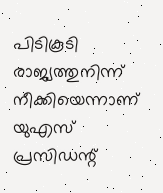പിടികൂടി രാജ്യത്തുനിന്ന് നീക്കിയെന്നാണ് യുഎസ് പ്രസിഡന്റ്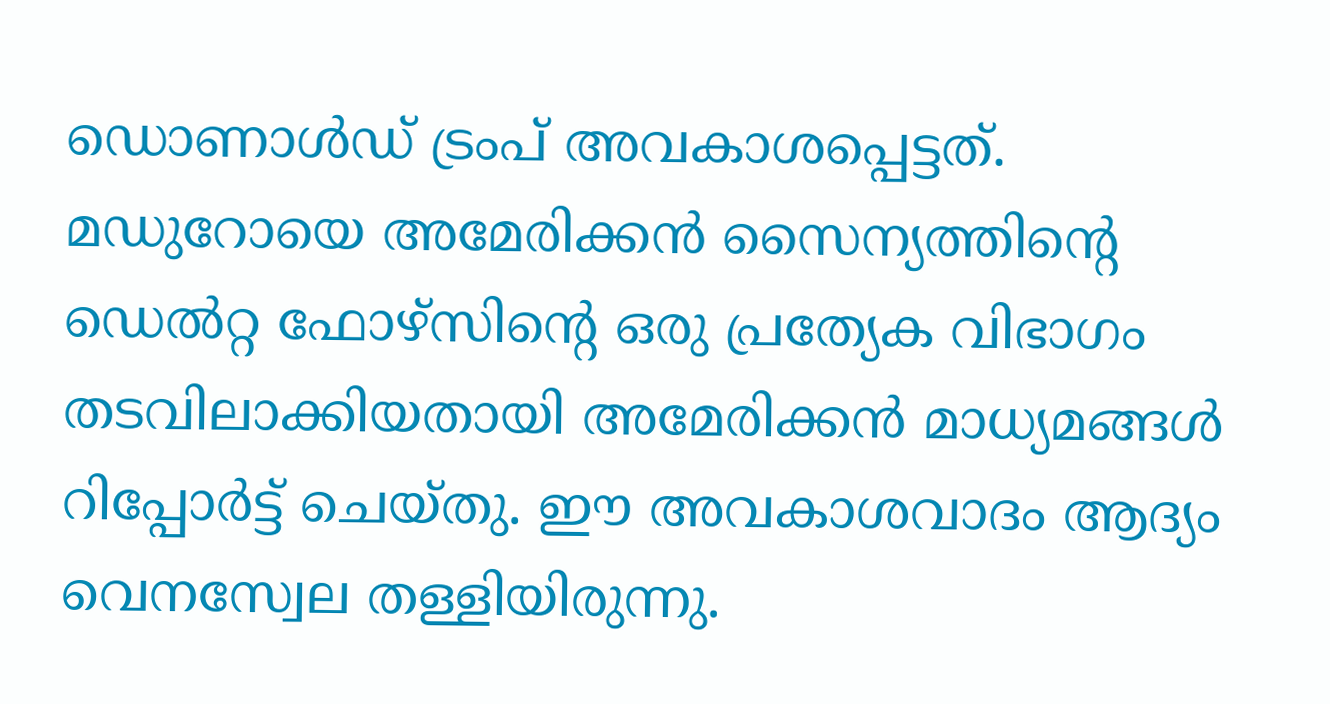ഡൊണാൾഡ് ട്രംപ് അവകാശപ്പെട്ടത്. മഡുറോയെ അമേരിക്കൻ സൈന്യത്തിന്റെ ഡെൽറ്റ ഫോഴ്‌സിന്റെ ഒരു പ്രത്യേക വിഭാഗം തടവിലാക്കിയതായി അമേരിക്കൻ മാധ്യമങ്ങൾ റിപ്പോർട്ട് ചെയ്തു. ഈ അവകാശവാദം ആദ്യം വെനസ്വേല തള്ളിയിരുന്നു.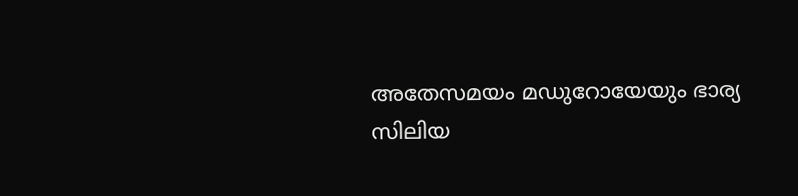അതേസമയം മഡുറോയേയും ഭാര്യ സിലിയ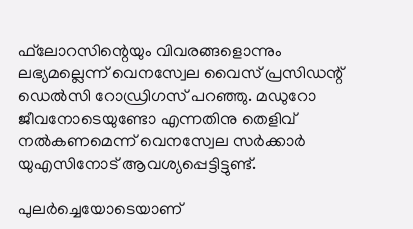ഫ്‌ലോറസിന്റെയും വിവരങ്ങളൊന്നും ലഭ്യമല്ലെന്ന് വെനസ്വേല വൈസ് പ്രസിഡന്റ് ഡെൽസി റോഡ്രിഗസ് പറഞ്ഞു. മഡുറോ ജീവനോടെയുണ്ടോ എന്നതിനു തെളിവ് നൽകണമെന്ന് വെനസ്വേല സർക്കാർ യുഎസിനോട് ആവശ്യപ്പെട്ടിട്ടുണ്ട്.

പുലർച്ചെയോടെയാണ്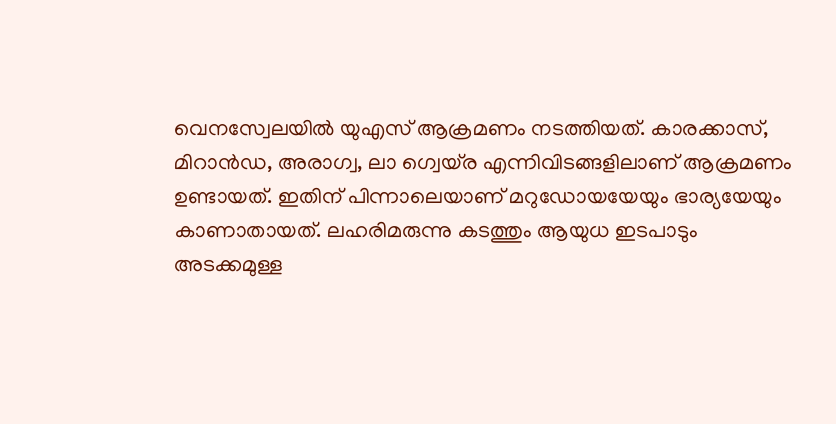വെനസ്വേലയിൽ യുഎസ് ആക്രമണം നടത്തിയത്. കാരക്കാസ്, മിറാൻഡ, അരാഗ്വ, ലാ ഗ്വെയ്ര എന്നിവിടങ്ങളിലാണ് ആക്രമണം ഉണ്ടായത്. ഇതിന് പിന്നാലെയാണ് മറുഡോയയേയും ഭാര്യയേയും കാണാതായത്. ലഹരിമരുന്നു കടത്തും ആയുധ ഇടപാടും അടക്കമുള്ള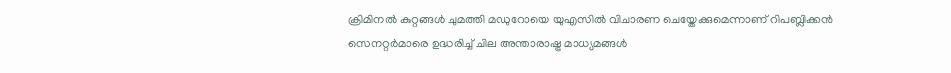ക്രിമിനൽ‌ കുറ്റങ്ങൾ ചുമത്തി മഡുറോയെ യുഎസിൽ‌ വിചാരണ ചെയ്തേക്കുമെന്നാണ് റിപബ്ലിക്കൻ സെനറ്റർമാരെ ഉദ്ധരിച്ച് ചില അന്താരാഷ്ട്ര മാധ്യമങ്ങൾ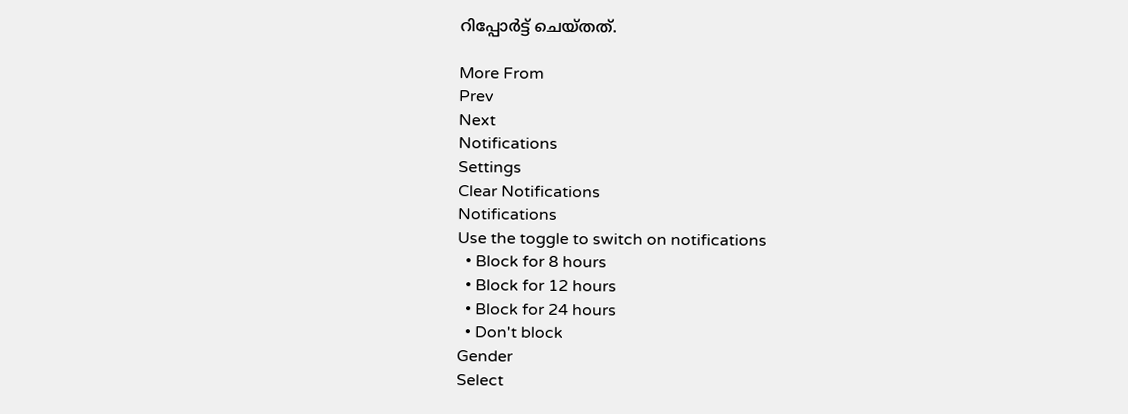റിപ്പോർട്ട് ചെയ്തത്.

More From
Prev
Next
Notifications
Settings
Clear Notifications
Notifications
Use the toggle to switch on notifications
  • Block for 8 hours
  • Block for 12 hours
  • Block for 24 hours
  • Don't block
Gender
Select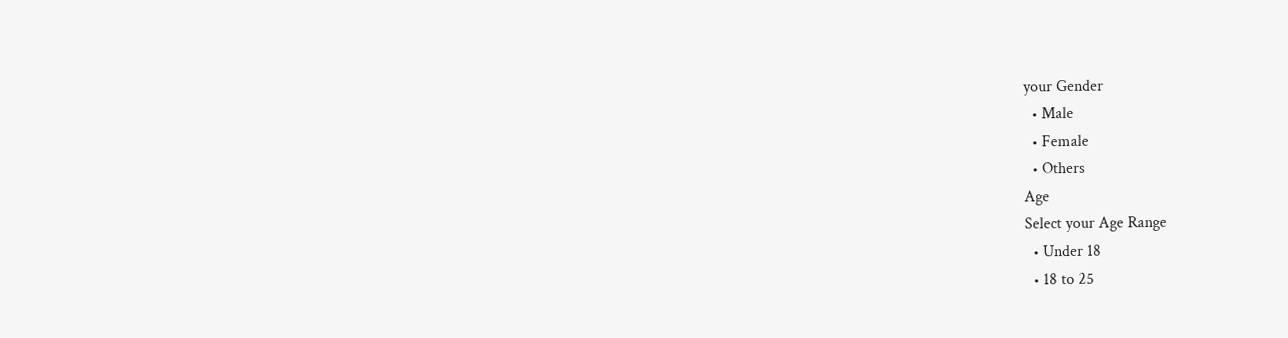your Gender
  • Male
  • Female
  • Others
Age
Select your Age Range
  • Under 18
  • 18 to 25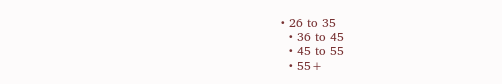• 26 to 35
  • 36 to 45
  • 45 to 55
  • 55+